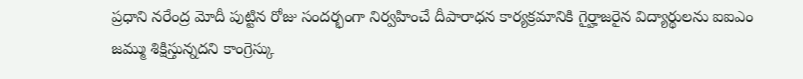ప్రధాని నరేంద్ర మోదీ పుట్టిన రోజు సందర్భంగా నిర్వహించే దీపారాధన కార్యక్రమానికి గైర్హాజరైన విద్యార్థులను ఐఐఎం జమ్ము శిక్షిస్తున్నదని కాంగ్రెస్కు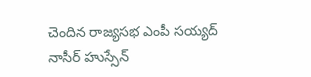చెందిన రాజ్యసభ ఎంపీ సయ్యద్ నాసీర్ హుస్సేన్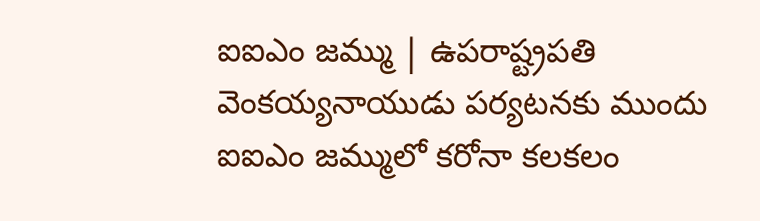ఐఐఎం జమ్ము | ఉపరాష్ట్రపతి వెంకయ్యనాయుడు పర్యటనకు ముందు ఐఐఎం జమ్ములో కరోనా కలకలం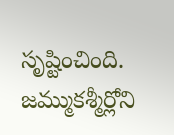సృష్టించింది. జమ్ముకశ్మీర్లోని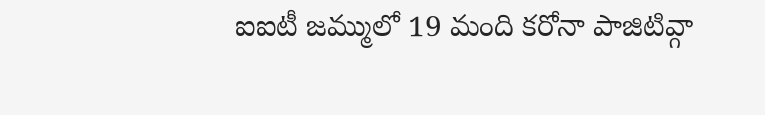ఐఐటీ జమ్ములో 19 మంది కరోనా పాజిటివ్గా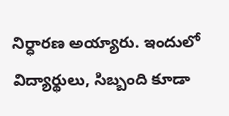నిర్ధారణ అయ్యారు. ఇందులో విద్యార్థులు, సిబ్బంది కూడా